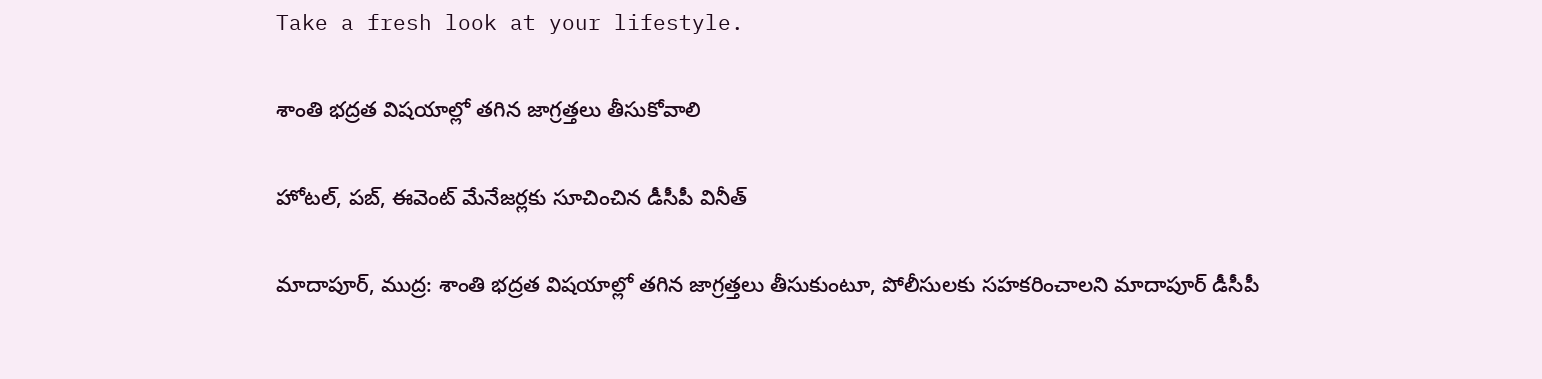Take a fresh look at your lifestyle.

శాంతి భద్రత విషయాల్లో తగిన జాగ్రత్తలు తీసుకోవాలి

హోటల్, పబ్, ఈవెంట్ మేనేజర్లకు సూచించిన డీసీపీ వినీత్

మాదాపూర్, ముద్ర: శాంతి భద్రత విషయాల్లో తగిన జాగ్రత్తలు తీసుకుంటూ, పోలీసులకు సహకరించాలని మాదాపూర్ డీసీపీ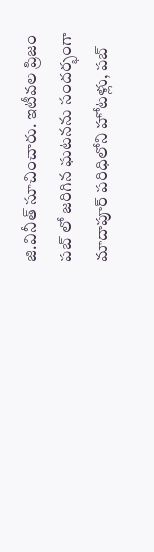జి.వినీత్ సూచించారు. ఇటీవల ప్రిజం పబ్ లో జరిగిన ఘటనను సందర్భంగా మాదాపూర్ పరిధిలోని హోటళ్లు, పబ్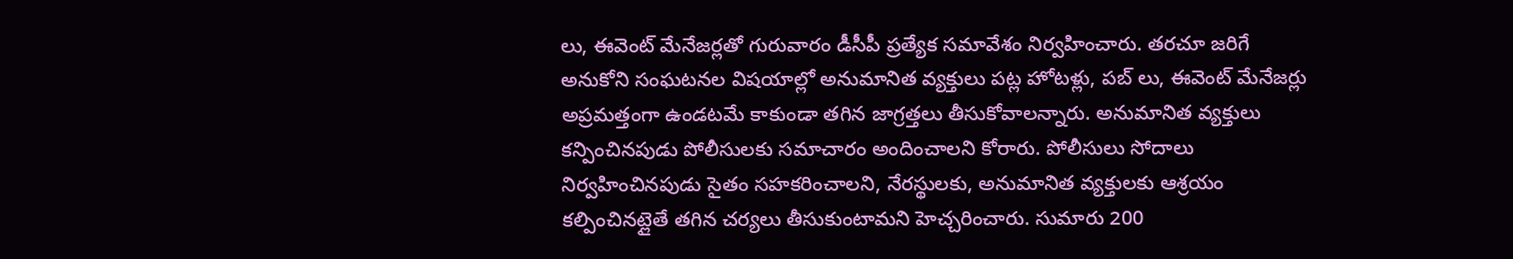లు, ఈవెంట్ మేనేజర్లతో గురువారం డీసీపీ ప్రత్యేక సమావేశం నిర్వహించారు. తరచూ జరిగే అనుకోని సంఘటనల విషయాల్లో అనుమానిత వ్యక్తులు పట్ల హోటళ్లు, పబ్ లు, ఈవెంట్ మేనేజర్లు అప్రమత్తంగా ఉండటమే కాకుండా తగిన జాగ్రత్తలు తీసుకోవాలన్నారు. అనుమానిత వ్యక్తులు కన్పించినపుడు పోలీసులకు సమాచారం అందించాలని కోరారు. పోలీసులు సోదాలు నిర్వహించినపుడు సైతం సహకరించాలని, నేరస్థులకు, అనుమానిత వ్యక్తులకు ఆశ్రయం కల్పించినట్లైతే తగిన చర్యలు తీసుకుంటామని హెచ్చరించారు. సుమారు 200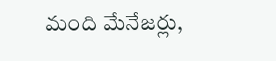మంది మేనేజర్లు,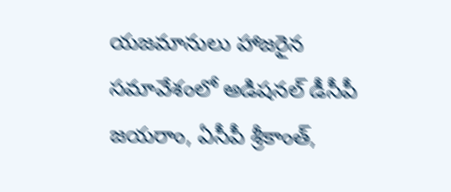యజమానులు హాజరైన సమావేశంలో అడిషనల్ డీసీపీ జయరాం, ఏసీపీ శ్రీకాంత్,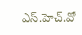ఎస్.హెచ్.వో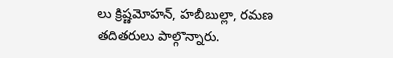లు క్రిష్ణమోహన్, హబీబుల్లా, రమణ తదితరులు పాల్గొన్నారు.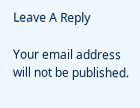Leave A Reply

Your email address will not be published.